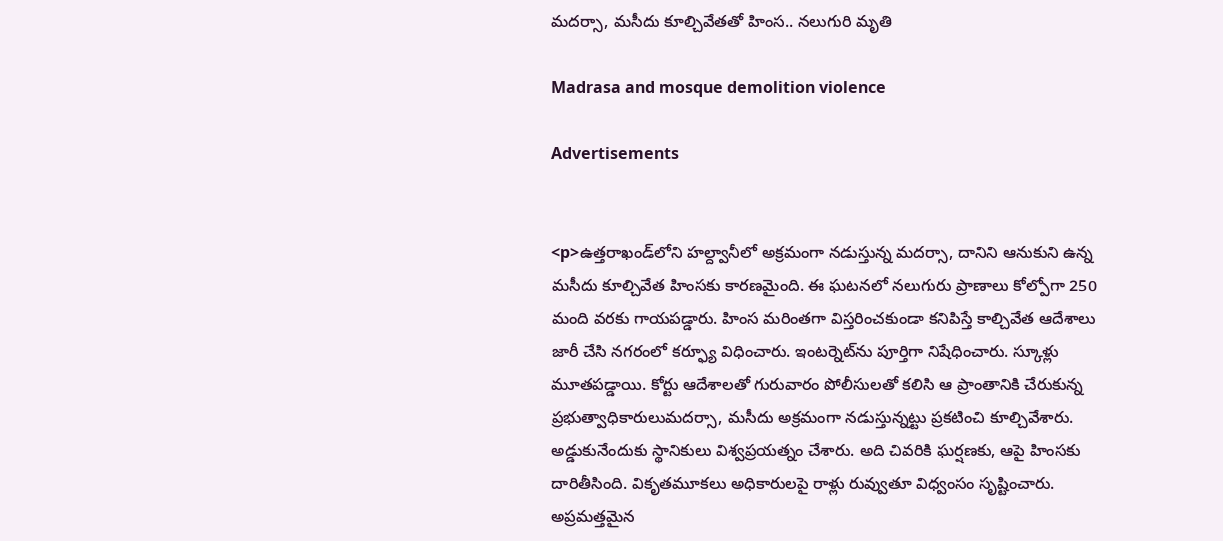మదర్సా, మసీదు కూల్చివేతతో హింస.. నలుగురి మృతి

Madrasa and mosque demolition violence

Advertisements


<p>ఉత్తరాఖండ్‌లోని హల్ద్వానీలో అక్రమంగా నడుస్తున్న మదర్సా, దానిని ఆనుకుని ఉన్న మసీదు కూల్చివేత హింసకు కారణమైంది. ఈ ఘటనలో నలుగురు ప్రాణాలు కోల్పోగా 250 మంది వరకు గాయపడ్డారు. హింస మరింతగా విస్తరించకుండా కనిపిస్తే కాల్చివేత ఆదేశాలు జారీ చేసి నగరంలో కర్ఫ్యూ విధించారు. ఇంటర్నెట్‌ను పూర్తిగా నిషేధించారు. స్కూళ్లు మూతపడ్డాయి. కోర్టు ఆదేశాలతో గురువారం పోలీసులతో కలిసి ఆ ప్రాంతానికి చేరుకున్న ప్రభుత్వాధికారులుమదర్సా, మసీదు అక్రమంగా నడుస్తున్నట్టు ప్రకటించి కూల్చివేశారు. అడ్డుకునేందుకు స్థానికులు విశ్వప్రయత్నం చేశారు. అది చివరికి ఘర్షణకు, ఆపై హింసకు దారితీసింది. వికృతమూకలు అధికారులపై రాళ్లు రువ్వుతూ విధ్వంసం సృష్టించారు. అప్రమత్తమైన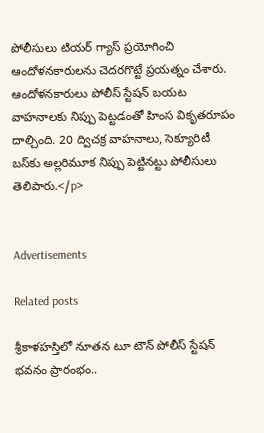పోలీసులు టియర్ గ్యాస్ ప్రయోగించి ఆందోళనకారులను చెదరగొట్టే ప్రయత్నం చేశారు. ఆందోళనకారులు పోలీస్ స్టేషన్ బయట వాహనాలకు నిప్పు పెట్టడంతో హింస వికృతరూపం దాల్చింది. 20 ద్విచక్ర వాహనాలు, సెక్యూరిటీ బస్‌కు అల్లరిమూక నిప్పు పెట్టినట్టు పోలీసులు తెలిపారు.</p>


Advertisements

Related posts

శ్రీకాళహస్తిలో నూతన టూ టౌన్ పోలీస్ స్టేషన్ భవనం ప్రారంభం..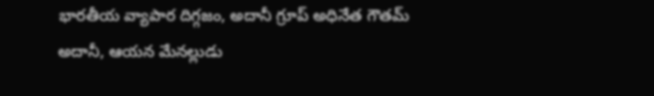భారతీయ వ్యాపార దిగ్గజం, అదానీ గ్రూప్‌ అధినేత గౌతమ్‌ అదానీ, ఆయన మేనల్లుడు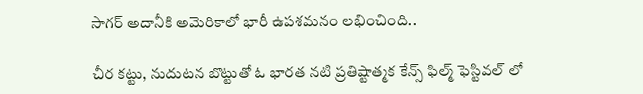సాగర్ అదానీకి అమెరికాలో భారీ ఉపశమనం లభించింది..

చీర కట్టు, నుదుటన బొట్టుతో ఓ భారత నటి ప్రతిష్టాత్మక కేన్స్ ఫిల్మ్ ఫెస్టివల్ లో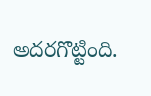అదరగొట్టింది.